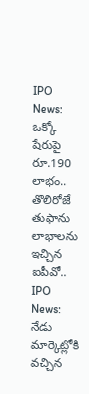IPO News: ఒక్కో షేరుపై రూ.190 లాభం.. తొలిరోజే తుఫాను లాభాలను ఇచ్చిన ఐపీవో..
IPO News: నేడు మార్కెట్లోకి వచ్చిన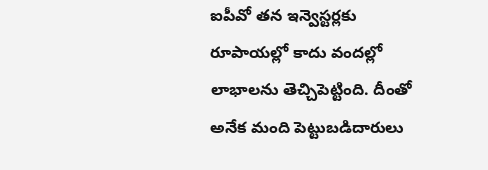ఐపీవో తన ఇన్వెస్టర్లకు రూపాయల్లో కాదు వందల్లో లాభాలను తెచ్చిపెట్టింది. దీంతో అనేక మంది పెట్టుబడిదారులు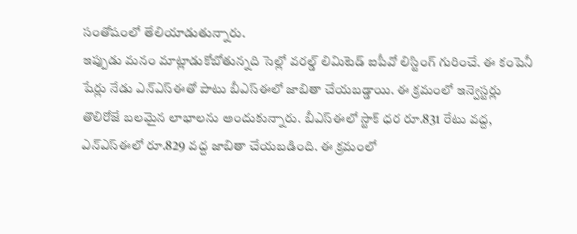సంతోషంలో తేలియాడుతున్నారు.
ఇప్పుడు మనం మాట్లాడుకోబోతున్నది సెల్లో వరల్డ్ లిమిటెడ్ ఐపీవో లిస్టింగ్ గురించే. ఈ కంపెనీ షేర్లు నేడు ఎన్ఎస్ఈతో పాటు బీఎస్ఈలో జాబితా చేయబడ్డాయి. ఈ క్రమంలో ఇన్వెస్టర్లు తొలిరోజే బలమైన లాభాలను అందుకున్నారు. బీఎస్ఈలో స్టాక్ ధర రూ.831 రేటు వద్ద, ఎన్ఎస్ఈలో రూ.829 వద్ద జాబితా చేయబడింది. ఈ క్రమంలో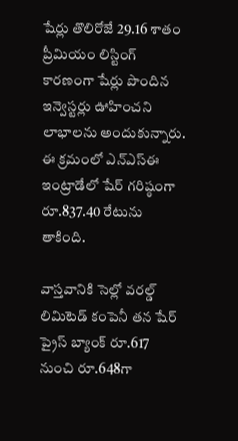షేర్లు తొలిరోజే 29.16 శాతం ప్రీమియం లిస్టింగ్ కారణంగా షేర్లు పొందిన ఇన్వెస్టర్లు ఊహించని లాభాలను అందుకున్నారు. ఈ క్రమంలో ఎన్ఎస్ఈ ఇంట్రాడేలో షేర్ గరిష్ఠంగా రూ.837.40 రేటును తాకింది.

వాస్తవానికి సెల్లో వరల్డ్ లిమిటెడ్ కంపెనీ తన షేర్ ప్రైస్ బ్యాంక్ రూ.617 నుంచి రూ.648గా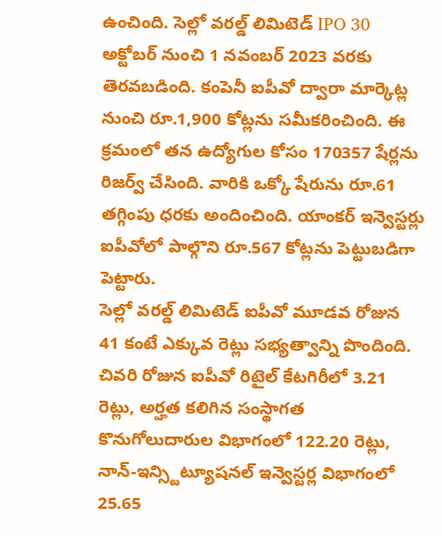ఉంచింది. సెల్లో వరల్డ్ లిమిటెడ్ IPO 30 అక్టోబర్ నుంచి 1 నవంబర్ 2023 వరకు తెరవబడింది. కంపెనీ ఐపీవో ద్వారా మార్కెట్ల నుంచి రూ.1,900 కోట్లను సమీకరించింది. ఈ క్రమంలో తన ఉద్యోగుల కోసం 170357 షేర్లను రిజర్వ్ చేసింది. వారికి ఒక్కో షేరును రూ.61 తగ్గింపు ధరకు అందించింది. యాంకర్ ఇన్వెస్టర్లు ఐపీవోలో పాల్గొని రూ.567 కోట్లను పెట్టుబడిగా పెట్టారు.
సెల్లో వరల్డ్ లిమిటెడ్ ఐపీవో మూడవ రోజున 41 కంటే ఎక్కువ రెట్లు సభ్యత్వాన్ని పొందింది. చివరి రోజున ఐపీవో రిటైల్ కేటగిరీలో 3.21 రెట్లు, అర్హత కలిగిన సంస్థాగత కొనుగోలుదారుల విభాగంలో 122.20 రెట్లు, నాన్-ఇన్స్టిట్యూషనల్ ఇన్వెస్టర్ల విభాగంలో 25.65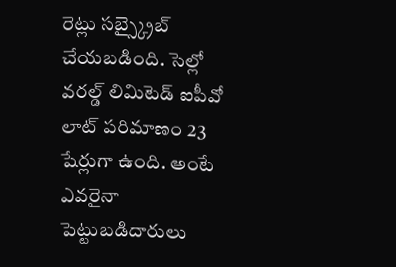రెట్లు సబ్స్క్రైబ్ చేయబడింది. సెల్లో వరల్డ్ లిమిటెడ్ ఐపీవో లాట్ పరిమాణం 23 షేర్లుగా ఉంది. అంటే ఎవరైనా పెట్టుబడిదారులు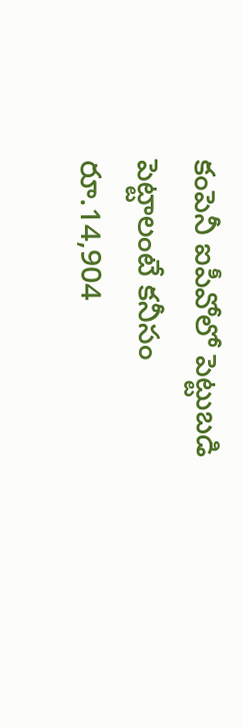కంపెనీ ఐపీవోలో పెట్టుబడి పెట్టాలంటే కనీసం రూ.14,904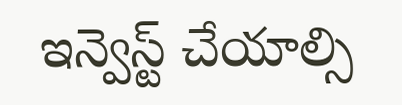ఇన్వెస్ట్ చేయాల్సి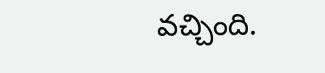వచ్చింది.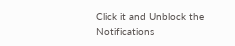Click it and Unblock the Notifications